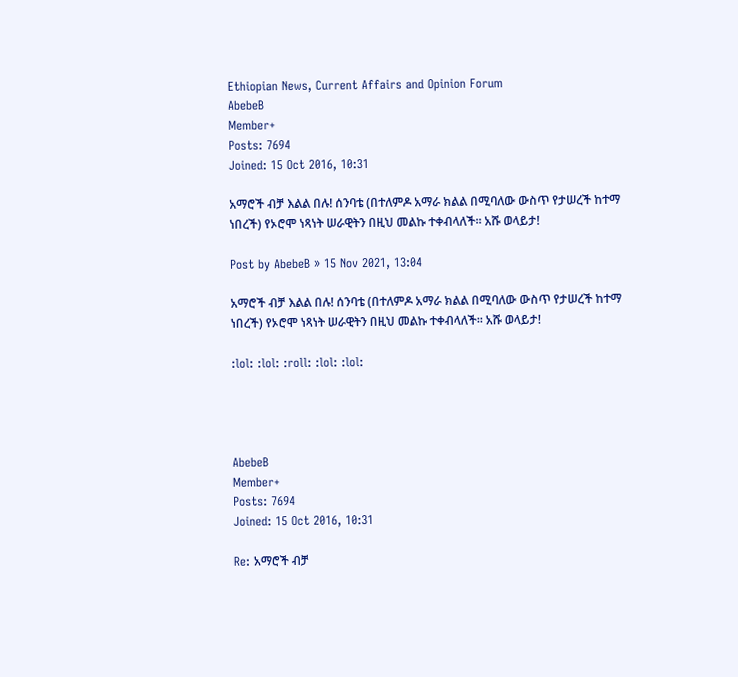Ethiopian News, Current Affairs and Opinion Forum
AbebeB
Member+
Posts: 7694
Joined: 15 Oct 2016, 10:31

አማሮች ብቻ እልል በሉ! ሰንባቴ (በተለምዶ አማራ ክልል በሚባለው ውስጥ የታሠረች ከተማ ነበረች) የኦሮሞ ነጻነት ሠራዊትን በዚህ መልኩ ተቀብላለች፡፡ አሹ ወላይታ!

Post by AbebeB » 15 Nov 2021, 13:04

አማሮች ብቻ እልል በሉ! ሰንባቴ (በተለምዶ አማራ ክልል በሚባለው ውስጥ የታሠረች ከተማ ነበረች) የኦሮሞ ነጻነት ሠራዊትን በዚህ መልኩ ተቀብላለች፡፡ አሹ ወላይታ!

:lol: :lol: :roll: :lol: :lol:




AbebeB
Member+
Posts: 7694
Joined: 15 Oct 2016, 10:31

Re: አማሮች ብቻ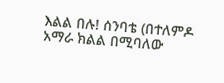እልል በሉ! ሰንባቴ (በተለምዶ አማራ ክልል በሚባለው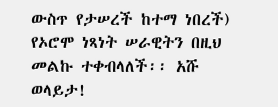ውስጥ የታሠረች ከተማ ነበረች) የኦሮሞ ነጻነት ሠራዊትን በዚህ መልኩ ተቀብላለች፡፡ አሹ ወላይታ!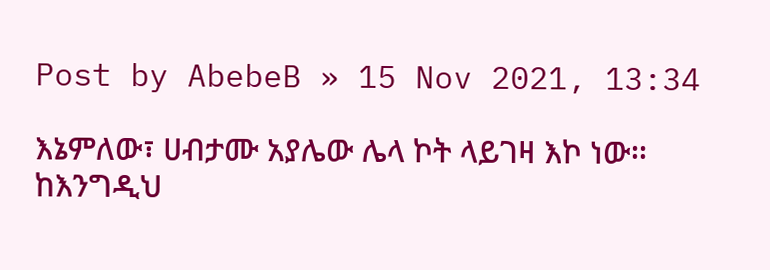Post by AbebeB » 15 Nov 2021, 13:34

እኔምለው፣ ሀብታሙ አያሌው ሌላ ኮት ላይገዛ እኮ ነው፡፡ ከእንግዲህ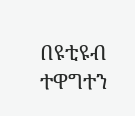በዩቲዩብ ተዋግተን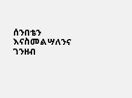ሰንበቴን እናስመልሣለንና ገንዘብ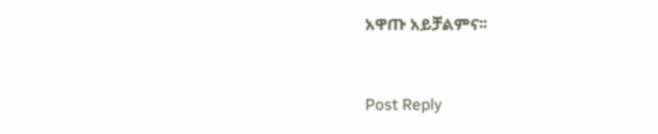አዋጡ አይቻልምና፡፡



Post Reply